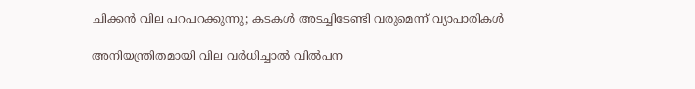ചിക്കന്‍ വില പറപറക്കുന്നു; കടകള്‍ അടച്ചിടേണ്ടി വരുമെന്ന് വ്യാപാരികള്‍

അനിയന്ത്രിതമായി വില വർധിച്ചാൽ വിൽപന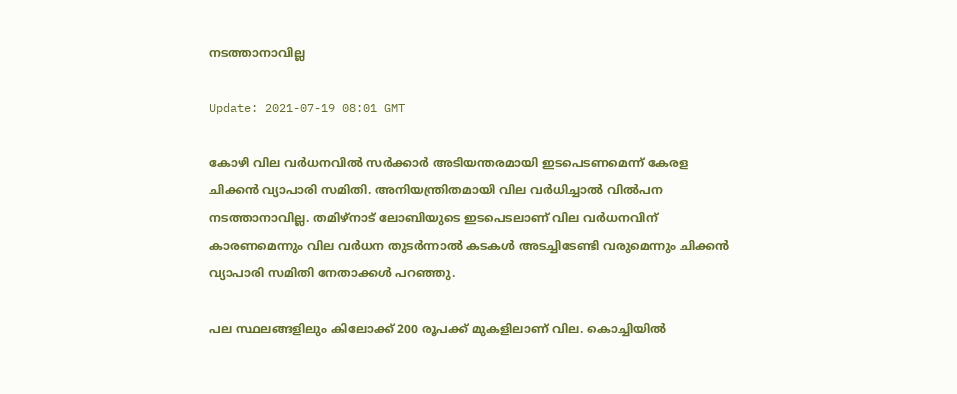നടത്താനാവില്ല

Update: 2021-07-19 08:01 GMT

കോഴി വില വർധനവിൽ സർക്കാർ അടിയന്തരമായി ഇടപെടണമെന്ന് കേരള ചിക്കൻ വ്യാപാരി സമിതി. അനിയന്ത്രിതമായി വില വർധിച്ചാൽ വിൽപന നടത്താനാവില്ല. തമിഴ്നാട് ലോബിയുടെ ഇടപെടലാണ് വില വർധനവിന് കാരണമെന്നും വില വർധന തുടർന്നാൽ കടകൾ അടച്ചിടേണ്ടി വരുമെന്നും ചിക്കൻ വ്യാപാരി സമിതി നേതാക്കൾ പറഞ്ഞു.

പല സ്ഥലങ്ങളിലും കിലോക്ക് 200 രൂപക്ക് മുകളിലാണ് വില. കൊച്ചിയിൽ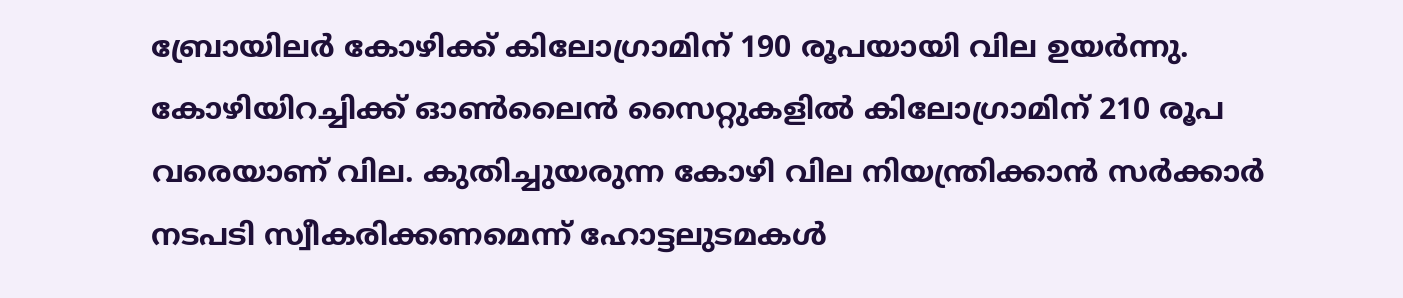ബ്രോയിലര്‍ കോഴിക്ക് കിലോഗ്രാമിന് 190 രൂപയായി വില ഉയര്‍ന്നു. കോഴിയിറച്ചിക്ക് ഓൺലൈൻ സൈറ്റുകളിൽ കിലോഗ്രാമിന് 210 രൂപ വരെയാണ് വില. കുതിച്ചുയരുന്ന കോഴി വില നിയന്ത്രിക്കാന്‍ സര്‍ക്കാര്‍ നടപടി സ്വീകരിക്കണമെന്ന് ഹോട്ടലുടമകള്‍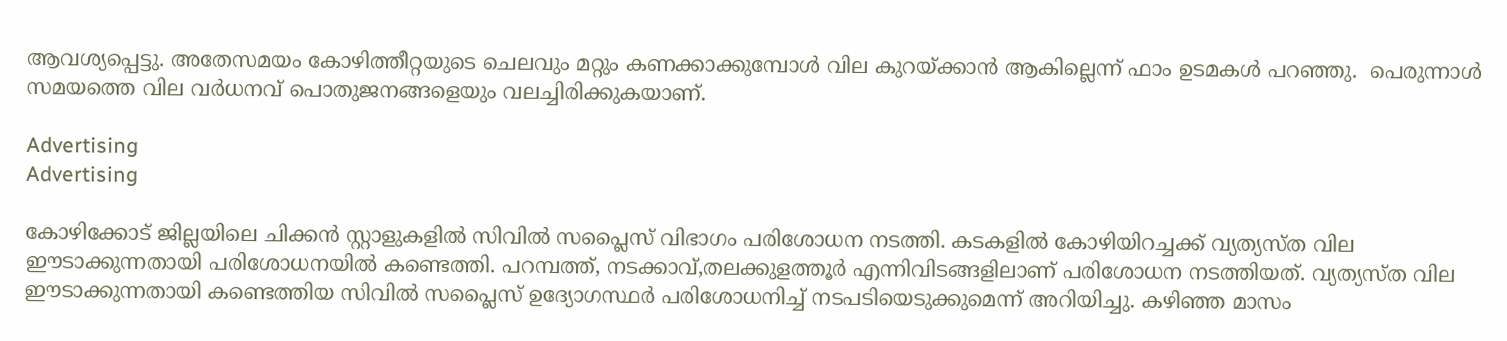ആവശ്യപ്പെട്ടു. അതേസമയം കോഴിത്തീറ്റയുടെ ചെലവും മറ്റും കണക്കാക്കുമ്പോൾ വില കുറയ്ക്കാൻ ആകില്ലെന്ന് ഫാം ഉടമകൾ പറഞ്ഞു.  പെരുന്നാള്‍ സമയത്തെ വില വര്‍ധനവ് പൊതുജനങ്ങളെയും വലച്ചിരിക്കുകയാണ്.

Advertising
Advertising

കോഴിക്കോട് ജില്ലയിലെ ചിക്കൻ സ്റ്റാളുകളിൽ സിവില്‍ സപ്ലൈസ് വിഭാഗം പരിശോധന നടത്തി. കടകളിൽ കോഴിയിറച്ചക്ക് വ്യത്യസ്ത വില ഈടാക്കുന്നതായി പരിശോധനയിൽ കണ്ടെത്തി. പറമ്പത്ത്, നടക്കാവ്,തലക്കുളത്തൂർ എന്നിവിടങ്ങളിലാണ് പരിശോധന നടത്തിയത്. വ്യത്യസ്ത വില ഈടാക്കുന്നതായി കണ്ടെത്തിയ സിവില്‍ സപ്ലൈസ് ഉദ്യോഗസ്ഥർ പരിശോധനിച്ച് നടപടിയെടുക്കുമെന്ന് അറിയിച്ചു. കഴിഞ്ഞ മാസം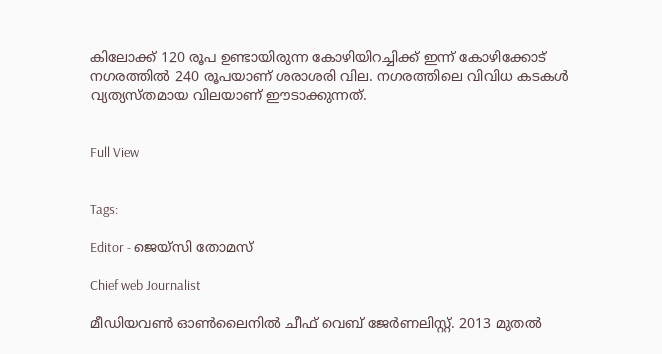കിലോക്ക് 120 രൂപ ഉണ്ടായിരുന്ന കോഴിയിറച്ചിക്ക് ഇന്ന് കോഴിക്കോട് നഗരത്തില്‍ 240 രൂപയാണ് ശരാശരി വില. നഗരത്തിലെ വിവിധ കടകള്‍ വ്യത്യസ്തമായ വിലയാണ് ഈടാക്കുന്നത്.


Full View


Tags:

Editor - ജെയ്സി തോമസ്

Chief web Journalist

മീഡിയവൺ ഓൺലൈനിൽ ചീഫ് വെബ് ജേർണലിസ്റ്റ്. 2013 മുതൽ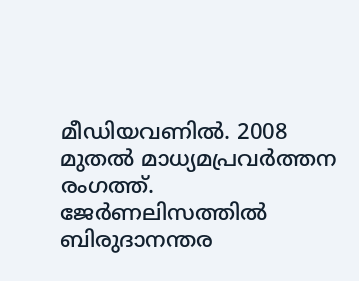മീഡിയവണിൽ. 2008 മുതൽ മാധ്യമപ്രവർത്തന രംഗത്ത്. ജേർണലിസത്തിൽ ബിരുദാനന്തര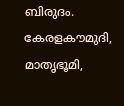ബിരുദം. കേരളകൗമുദി, മാതൃഭൂമി,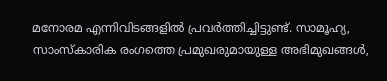മനോരമ എന്നിവിടങ്ങളിൽ പ്രവർത്തിച്ചിട്ടുണ്ട്. സാമൂഹ്യ, സാംസ്‌കാരിക രംഗത്തെ പ്രമുഖരുമായുള്ള അഭിമുഖങ്ങൾ,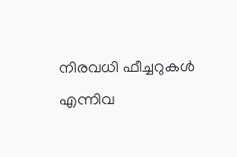നിരവധി ഫീച്ചറുകൾ എന്നിവ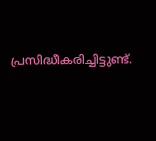പ്രസിദ്ധീകരിച്ചിട്ടുണ്ട്.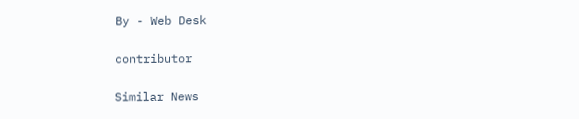By - Web Desk

contributor

Similar News